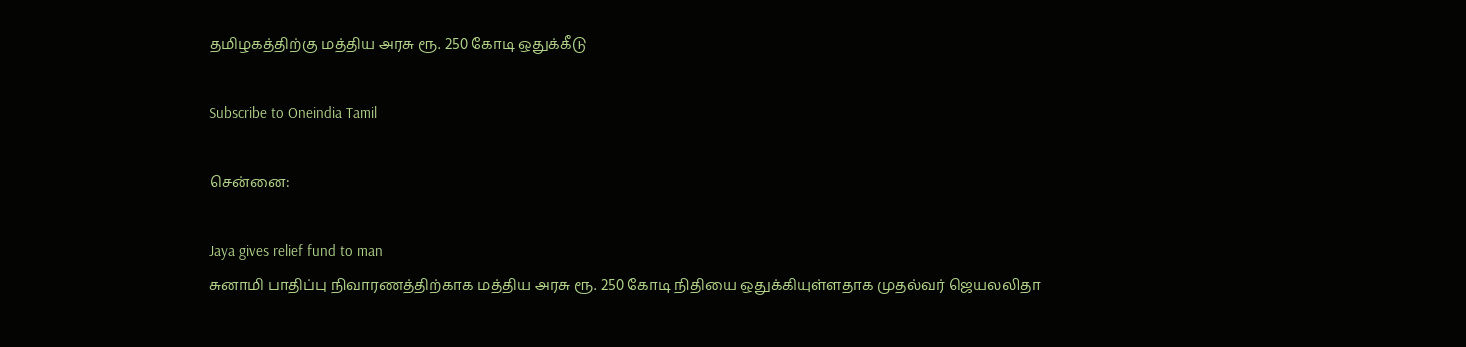தமிழகத்திற்கு மத்திய அரசு ரூ. 250 கோடி ஒதுக்கீடு

Subscribe to Oneindia Tamil

சென்னை:

Jaya gives relief fund to man
சுனாமி பாதிப்பு நிவாரணத்திற்காக மத்திய அரசு ரூ. 250 கோடி நிதியை ஒதுக்கியுள்ளதாக முதல்வர் ஜெயலலிதா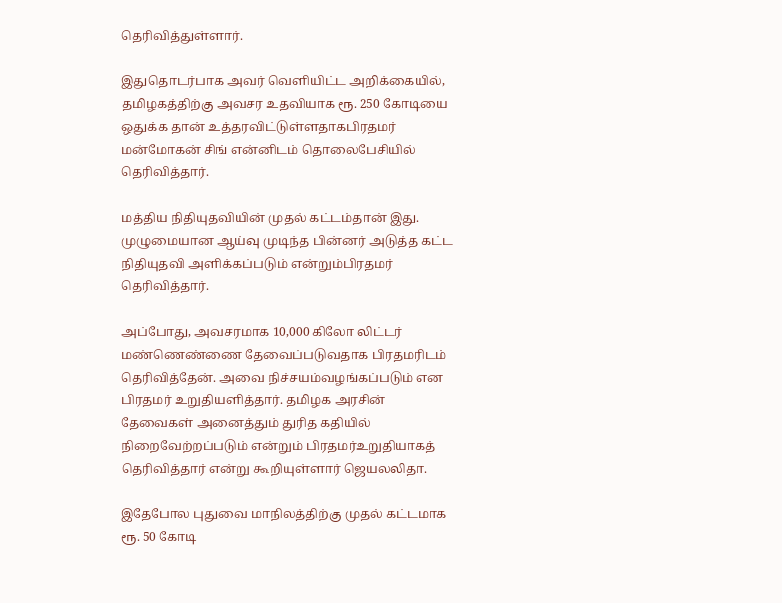தெரிவித்துள்ளார்.

இதுதொடர்பாக அவர் வெளியிட்ட அறிக்கையில், தமிழகத்திற்கு அவசர உதவியாக ரூ. 250 கோடியை ஒதுக்க தான் உத்தரவிட்டுள்ளதாகபிரதமர் மன்மோகன் சிங் என்னிடம் தொலைபேசியில் தெரிவித்தார்.

மத்திய நிதியுதவியின் முதல் கட்டம்தான் இது. முழுமையான ஆய்வு முடிந்த பின்னர் அடுத்த கட்ட நிதியுதவி அளிக்கப்படும் என்றும்பிரதமர் தெரிவித்தார்.

அப்போது, அவசரமாக 10,000 கிலோ லிட்டர் மண்ணெண்ணை தேவைப்படுவதாக பிரதமரிடம் தெரிவித்தேன். அவை நிச்சயம்வழங்கப்படும் என பிரதமர் உறுதியளித்தார். தமிழக அரசின் தேவைகள் அனைத்தும் துரித கதியில் நிறைவேற்றப்படும் என்றும் பிரதமர்உறுதியாகத் தெரிவித்தார் என்று கூறியுள்ளார் ஜெயலலிதா.

இதேபோல புதுவை மாநிலத்திற்கு முதல் கட்டமாக ரூ. 50 கோடி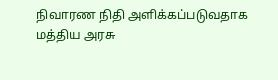நிவாரண நிதி அளிக்கப்படுவதாக மத்திய அரசு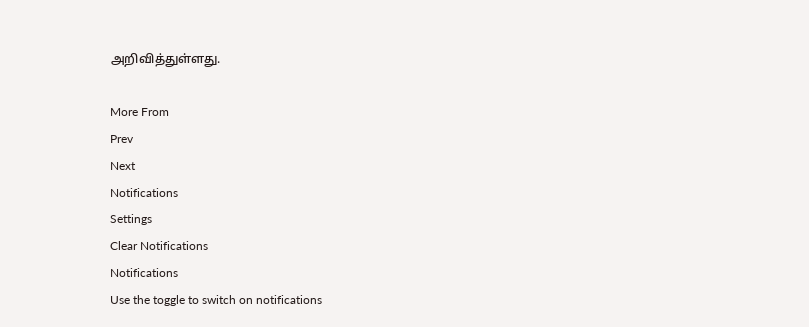அறிவித்துள்ளது.

More From
Prev
Next
Notifications
Settings
Clear Notifications
Notifications
Use the toggle to switch on notifications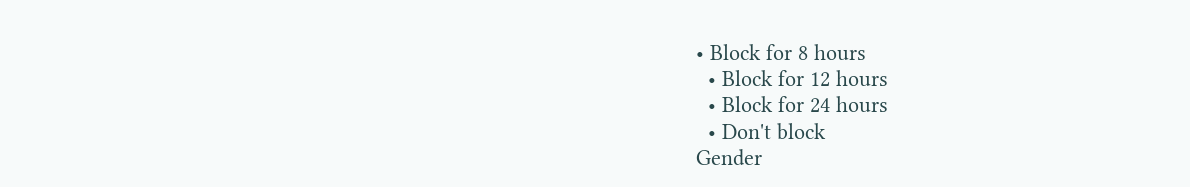• Block for 8 hours
  • Block for 12 hours
  • Block for 24 hours
  • Don't block
Gender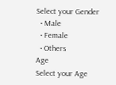Select your Gender
  • Male
  • Female
  • Others
Age
Select your Age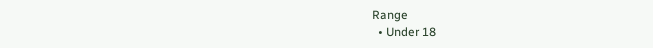Range
  • Under 18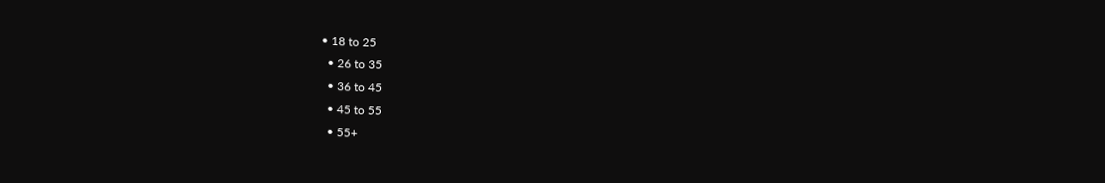• 18 to 25
  • 26 to 35
  • 36 to 45
  • 45 to 55
  • 55+